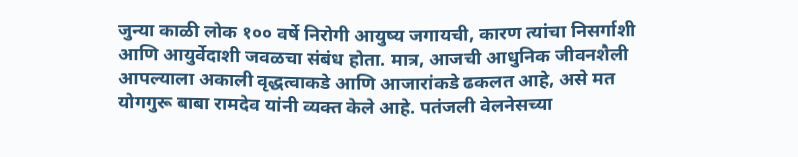जुन्या काळी लोक १०० वर्षे निरोगी आयुष्य जगायची, कारण त्यांचा निसर्गाशी आणि आयुर्वेदाशी जवळचा संबंध होता. मात्र, आजची आधुनिक जीवनशैली आपल्याला अकाली वृद्धत्वाकडे आणि आजारांकडे ढकलत आहे, असे मत योगगुरू बाबा रामदेव यांनी व्यक्त केले आहे. पतंजली वेलनेसच्या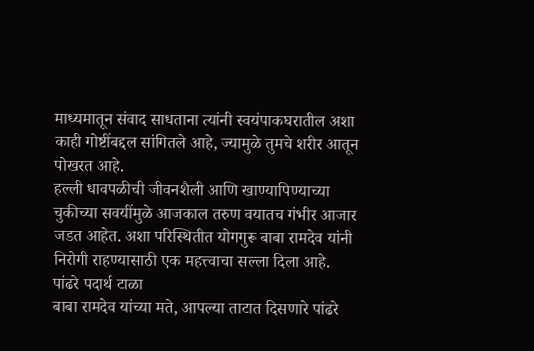माध्यमातून संवाद साधताना त्यांनी स्वयंपाकघरातील अशा काही गोष्टींबद्दल सांगितले आहे, ज्यामुळे तुमचे शरीर आतून पोखरत आहे.
हल्ली धावपळीची जीवनशैली आणि खाण्यापिण्याच्या चुकीच्या सवयींमुळे आजकाल तरुण वयातच गंभीर आजार जडत आहेत. अशा परिस्थितीत योगगुरू बाबा रामदेव यांनी निरोगी राहण्यासाठी एक महत्त्वाचा सल्ला दिला आहे.
पांढरे पदार्थ टाळा
बाबा रामदेव यांच्या मते, आपल्या ताटात दिसणारे पांढरे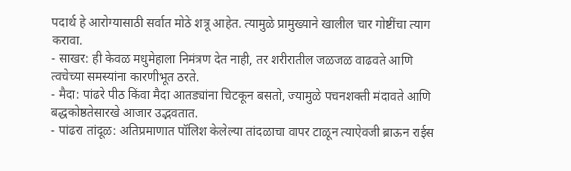पदार्थ हे आरोग्यासाठी सर्वात मोठे शत्रू आहेत. त्यामुळे प्रामुख्याने खालील चार गोष्टींचा त्याग करावा.
- साखर: ही केवळ मधुमेहाला निमंत्रण देत नाही, तर शरीरातील जळजळ वाढवते आणि त्वचेच्या समस्यांना कारणीभूत ठरते.
- मैदा: पांढरे पीठ किंवा मैदा आतड्यांना चिटकून बसतो, ज्यामुळे पचनशक्ती मंदावते आणि बद्धकोष्ठतेसारखे आजार उद्भवतात.
- पांढरा तांदूळ: अतिप्रमाणात पॉलिश केलेल्या तांदळाचा वापर टाळून त्याऐवजी ब्राऊन राईस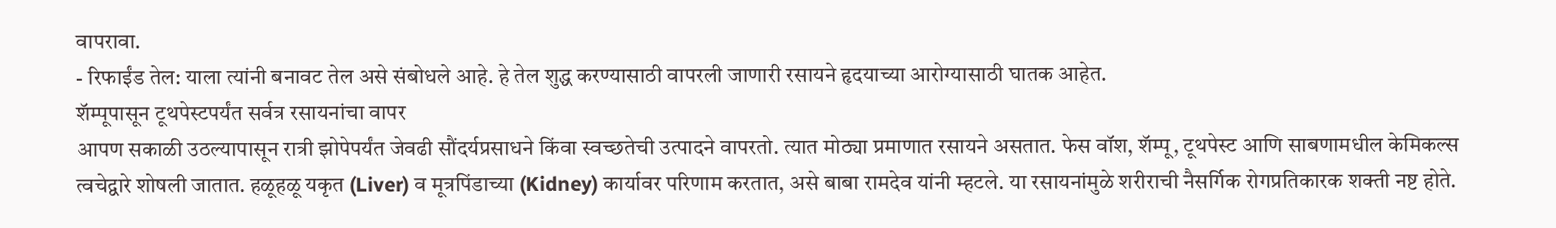वापरावा.
- रिफाईंड तेल: याला त्यांनी बनावट तेल असे संबोधले आहे. हे तेल शुद्ध करण्यासाठी वापरली जाणारी रसायने हृदयाच्या आरोग्यासाठी घातक आहेत.
शॅम्पूपासून टूथपेस्टपर्यंत सर्वत्र रसायनांचा वापर
आपण सकाळी उठल्यापासून रात्री झोपेपर्यंत जेवढी सौंदर्यप्रसाधने किंवा स्वच्छतेची उत्पादने वापरतो. त्यात मोठ्या प्रमाणात रसायने असतात. फेस वॉश, शॅम्पू, टूथपेस्ट आणि साबणामधील केमिकल्स त्वचेद्वारे शोषली जातात. हळूहळू यकृत (Liver) व मूत्रपिंडाच्या (Kidney) कार्यावर परिणाम करतात, असे बाबा रामदेव यांनी म्हटले. या रसायनांमुळे शरीराची नैसर्गिक रोगप्रतिकारक शक्ती नष्ट होते.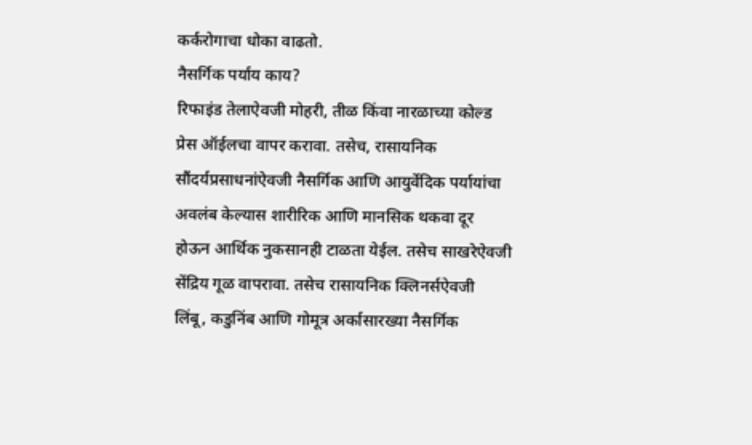कर्करोगाचा धोका वाढतो.
नैसर्गिक पर्याय काय?
रिफाइंड तेलाऐवजी मोहरी, तीळ किंवा नारळाच्या कोल्ड प्रेस ऑईलचा वापर करावा. तसेच, रासायनिक सौंदर्यप्रसाधनांऐवजी नैसर्गिक आणि आयुर्वेदिक पर्यायांचा अवलंब केल्यास शारीरिक आणि मानसिक थकवा दूर होऊन आर्थिक नुकसानही टाळता येईल. तसेच साखरेऐवजी सेंद्रिय गूळ वापरावा. तसेच रासायनिक क्लिनर्सऐवजी लिंबू, कडुनिंब आणि गोमूत्र अर्कासारख्या नैसर्गिक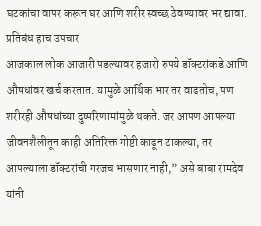घटकांचा वापर करून घर आणि शरीर स्वच्छ ठेवण्यावर भर द्यावा.
प्रतिबंध हाच उपचार
आजकाल लोक आजारी पडल्यावर हजारो रुपये डॉक्टरांकडे आणि औषधांवर खर्च करतात. यामुळे आर्थिक भार तर वाढतोच, पण शरीरही औषधांच्या दुष्परिणामांमुळे थकते. जर आपण आपल्या जीवनशैलीतून काही अतिरिक्त गोष्टी काढून टाकल्या, तर आपल्याला डॉक्टरांची गरजच भासणार नाही,” असे बाबा रामदेव यांनी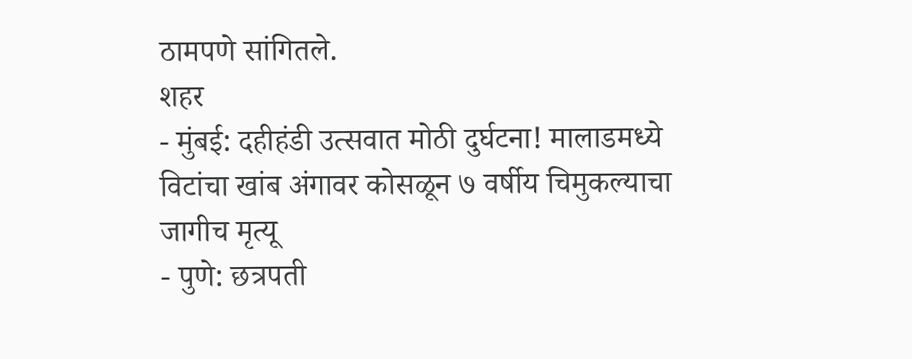ठामपणे सांगितले.
शहर
- मुंबई: दहीहंडी उत्सवात मोठी दुर्घटना! मालाडमध्ये विटांचा खांब अंगावर कोसळून ७ वर्षीय चिमुकल्याचा जागीच मृत्यू
- पुणे: छत्रपती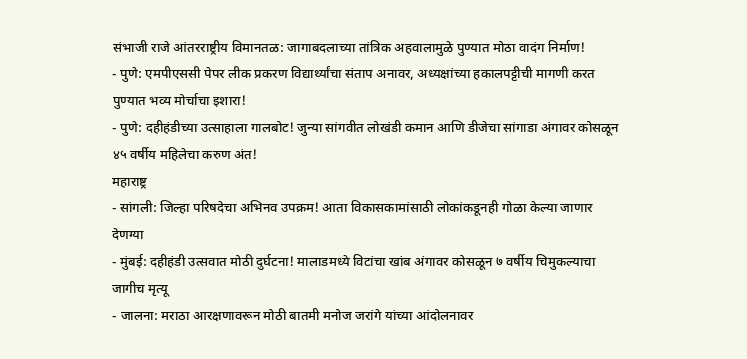संभाजी राजे आंतरराष्ट्रीय विमानतळ: जागाबदलाच्या तांत्रिक अहवालामुळे पुण्यात मोठा वादंग निर्माण!
- पुणे: एमपीएससी पेपर लीक प्रकरण विद्यार्थ्यांचा संताप अनावर, अध्यक्षांच्या हकालपट्टीची मागणी करत पुण्यात भव्य मोर्चाचा इशारा!
- पुणे: दहीहंडीच्या उत्साहाला गालबोट! जुन्या सांगवीत लोखंडी कमान आणि डीजेचा सांगाडा अंगावर कोसळून ४५ वर्षीय महिलेचा करुण अंत!
महाराष्ट्र
- सांगली: जिल्हा परिषदेचा अभिनव उपक्रम! आता विकासकामांसाठी लोकांकडूनही गोळा केल्या जाणार देणग्या
- मुंबई: दहीहंडी उत्सवात मोठी दुर्घटना! मालाडमध्ये विटांचा खांब अंगावर कोसळून ७ वर्षीय चिमुकल्याचा जागीच मृत्यू
- जालना: मराठा आरक्षणावरून मोठी बातमी मनोज जरांगे यांच्या आंदोलनावर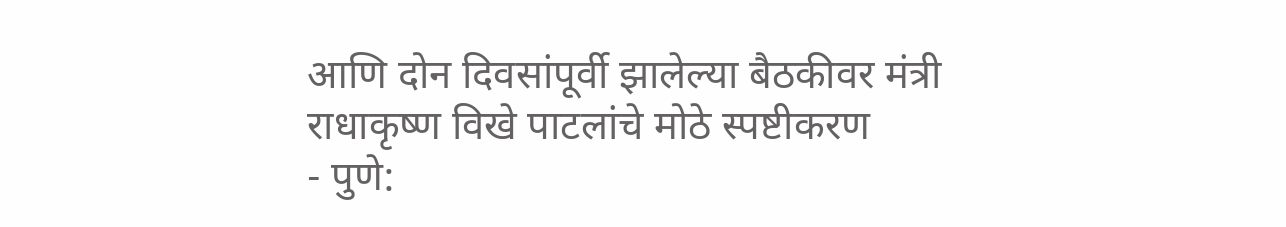आणि दोन दिवसांपूर्वी झालेल्या बैठकीवर मंत्री राधाकृष्ण विखे पाटलांचे मोठे स्पष्टीकरण
- पुणे: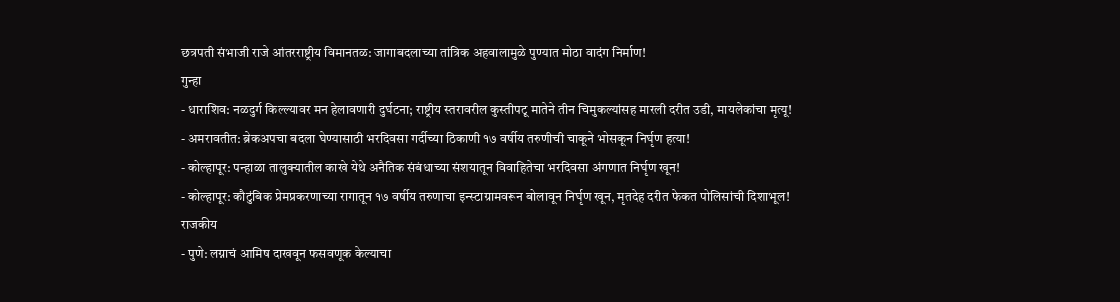छत्रपती संभाजी राजे आंतरराष्ट्रीय विमानतळ: जागाबदलाच्या तांत्रिक अहवालामुळे पुण्यात मोठा वादंग निर्माण!
गुन्हा
- धाराशिव: नळदुर्ग किल्ल्यावर मन हेलावणारी दुर्घटना; राष्ट्रीय स्तरावरील कुस्तीपटू मातेने तीन चिमुकल्यांसह मारली दरीत उडी, मायलेकांचा मृत्यू!
- अमरावतीत: ब्रेकअपचा बदला घेण्यासाठी भरदिवसा गर्दीच्या ठिकाणी १७ वर्षीय तरुणीची चाकूने भोसकून निर्घृण हत्या!
- कोल्हापूर: पन्हाळा तालुक्यातील काखे येथे अनैतिक संबंधाच्या संशयातून विवाहितेचा भरदिवसा अंगणात निर्घृण खून!
- कोल्हापूर: कौटुंबिक प्रेमप्रकरणाच्या रागातून १७ वर्षीय तरुणाचा इन्स्टाग्रामवरून बोलावून निर्घृण खून, मृतदेह दरीत फेकत पोलिसांची दिशाभूल!
राजकीय
- पुणे: लग्नाचं आमिष दाखवून फसवणूक केल्याचा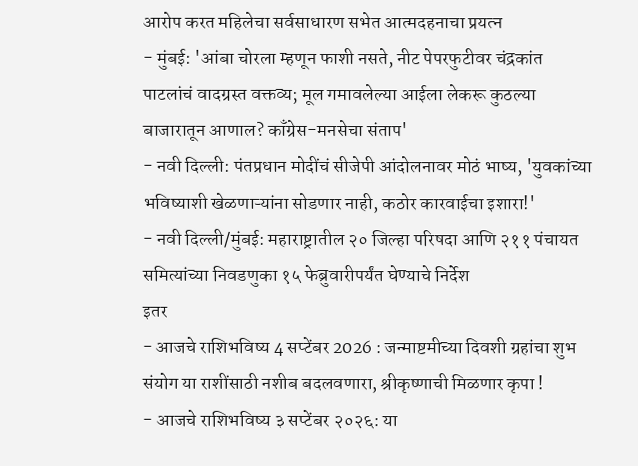आरोप करत महिलेचा सर्वसाधारण सभेत आत्मदहनाचा प्रयत्न
- मुंबई: 'आंबा चोरला म्हणून फाशी नसते, नीट पेपरफुटीवर चंद्रकांत पाटलांचं वादग्रस्त वक्तव्य; मूल गमावलेल्या आईला लेकरू कुठल्या बाजारातून आणाल? काँग्रेस-मनसेचा संताप'
- नवी दिल्ली: पंतप्रधान मोदींचं सीजेपी आंदोलनावर मोठं भाष्य, 'युवकांच्या भविष्याशी खेळणाऱ्यांना सोडणार नाही, कठोर कारवाईचा इशारा!'
- नवी दिल्ली/मुंबई: महाराष्ट्रातील २० जिल्हा परिषदा आणि २११ पंचायत समित्यांच्या निवडणुका १५ फेब्रुवारीपर्यंत घेण्याचे निर्देश
इतर
- आजचे राशिभविष्य 4 सप्टेंबर 2026 : जन्माष्टमीच्या दिवशी ग्रहांचा शुभ संयोग या राशींसाठी नशीब बदलवणारा, श्रीकृष्णाची मिळणार कृपा !
- आजचे राशिभविष्य ३ सप्टेंबर २०२६: या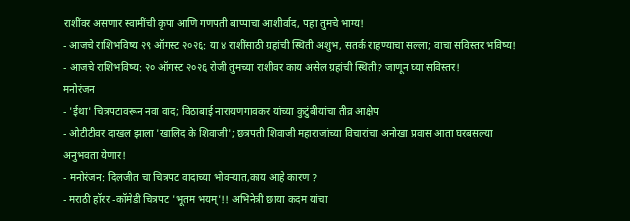राशींवर असणार स्वामींची कृपा आणि गणपती बाप्पाचा आशीर्वाद, पहा तुमचे भाग्य!
- आजचे राशिभविष्य २९ ऑगस्ट २०२६: या ४ राशींसाठी ग्रहांची स्थिती अशुभ, सतर्क राहण्याचा सल्ला; वाचा सविस्तर भविष्य!
- आजचे राशिभविष्य: २० ऑगस्ट २०२६ रोजी तुमच्या राशीवर काय असेल ग्रहांची स्थिती? जाणून घ्या सविस्तर!
मनोरंजन
- 'ईथा' चित्रपटावरून नवा वाद; विठाबाई नारायणगावकर यांच्या कुटुंबीयांचा तीव्र आक्षेप
- ओटीटीवर दाखल झाला 'खालिद के शिवाजी'; छत्रपती शिवाजी महाराजांच्या विचारांचा अनोखा प्रवास आता घरबसल्या अनुभवता येणार!
- मनोरंजन: दिलजीत चा चित्रपट वादाच्या भोवऱ्यात,काय आहे कारण ?
- मराठी हॉरर -कॉमेडी चित्रपट 'भूतम भयम्'!! अभिनेत्री छाया कदम यांचा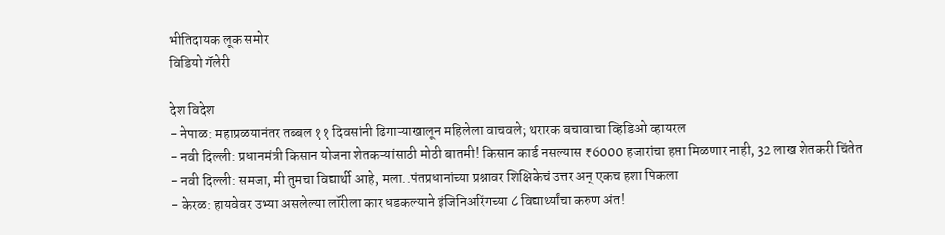भीतिदायक लूक समोर
विडियो गॅलेरी

देश विदेश
- नेपाळ: महाप्रळयानंतर तब्बल ११ दिवसांनी ढिगाऱ्याखालून महिलेला वाचवले; थरारक बचावाचा व्हिडिओ व्हायरल
- नवी दिल्ली: प्रधानमंत्री किसान योजना शेतकऱ्यांसाठी मोठी बातमी! किसान कार्ड नसल्यास ₹6000 हजारांचा हप्ता मिळणार नाही, 32 लाख शेतकरी चिंतेत
- नवी दिल्ली: समजा, मी तुमचा विद्यार्थी आहे, मला..पंतप्रधानांच्या प्रश्नावर शिक्षिकेचं उत्तर अन् एकच हशा पिकला
- केरळ: हायवेवर उभ्या असलेल्या लॉरीला कार धडकल्याने इंजिनिअरिंगच्या ८ विद्यार्थ्यांचा करुण अंत!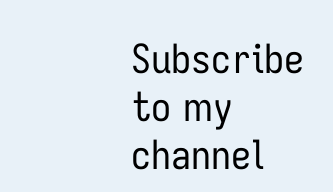Subscribe to my channel